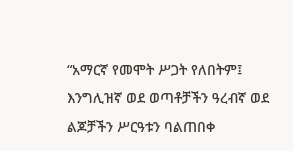“አማርኛ የመሞት ሥጋት የለበትም፤ እንግሊዝኛ ወደ ወጣቶቻችን ዓረብኛ ወደ ልጆቻችን ሥርዓቱን ባልጠበቀ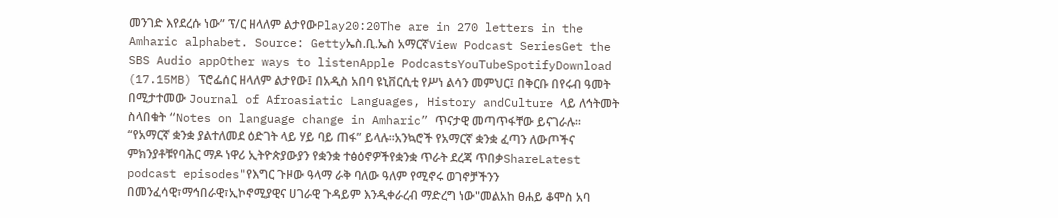መንገድ እየደረሱ ነው” ፕ/ር ዘላለም ልታየውPlay20:20The are in 270 letters in the Amharic alphabet. Source: Gettyኤስ.ቢ.ኤስ አማርኛView Podcast SeriesGet the SBS Audio appOther ways to listenApple PodcastsYouTubeSpotifyDownload (17.15MB) ፕሮፌሰር ዘላለም ልታየው፤ በአዲስ አበባ ዩኒቨርሲቲ የሥነ ልሳን መምህር፤ በቅርቡ በየሩብ ዓመት በሚታተመው Journal of Afroasiatic Languages, History andCulture ላይ ለኅትመት ስላበቁት “Notes on language change in Amharic” ጥናታዊ መጣጥፋቸው ይናገራሉ። “የአማርኛ ቋንቋ ያልተለመደ ዕድገት ላይ ሃይ ባይ ጠፋ” ይላሉ።አንኳሮች የአማርኛ ቋንቋ ፈጣን ለውጦችና ምክንያቶቹየባሕር ማዶ ነዋሪ ኢትዮጵያውያን የቋንቋ ተፅዕኖዎችየቋንቋ ጥራት ደረጃ ጥበቃShareLatest podcast episodes"የእግር ጉዞው ዓላማ ራቅ ባለው ዓለም የሚኖሩ ወገኖቻችንን በመንፈሳዊ፣ማኅበራዊ፣ኢኮኖሚያዊና ሀገራዊ ጉዳይም እንዲቀራረብ ማድረግ ነው"መልአከ ፀሐይ ቆሞስ አባ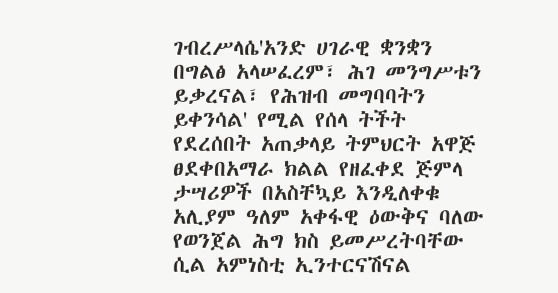ገብረሥላሴ'አንድ ሀገራዊ ቋንቋን በግልፅ አላሠፈረም፣ ሕገ መንግሥቱን ይቃረናል፣ የሕዝብ መግባባትን ይቀንሳል' የሚል የሰላ ትችት የደረሰበት አጠቃላይ ትምህርት አዋጅ ፀደቀበአማራ ክልል የዘፈቀደ ጅምላ ታሣሪዎች በአስቸኳይ እንዲለቀቁ አሊያም ዓለም አቀፋዊ ዕውቅና ባለው የወንጀል ሕግ ክስ ይመሥረትባቸው ሲል አምነስቲ ኢንተርናሽናል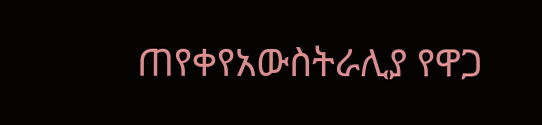ጠየቀየአውስትራሊያ የዋጋ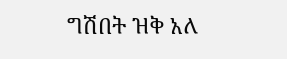ግሽበት ዝቅ አለ